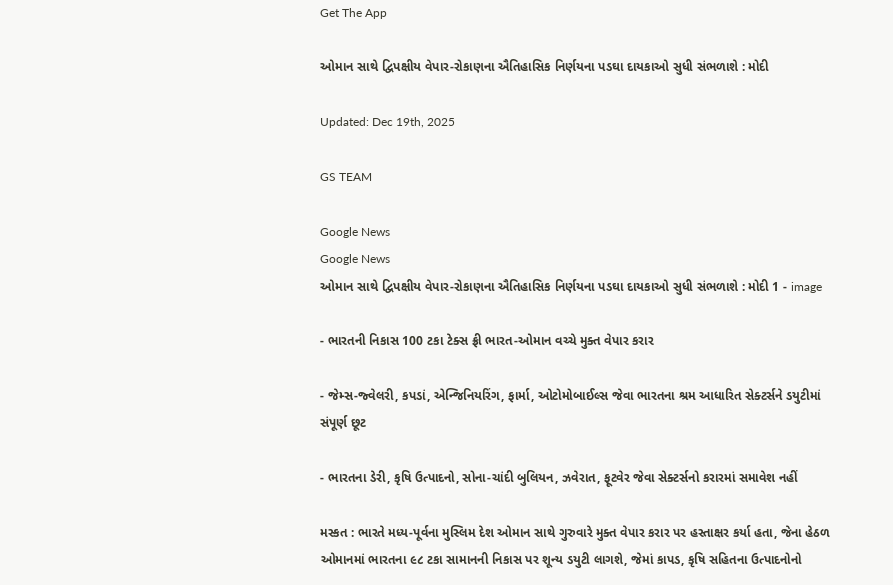Get The App

ઓમાન સાથે દ્વિપક્ષીય વેપાર-રોકાણના ઐતિહાસિક નિર્ણયના પડઘા દાયકાઓ સુધી સંભળાશે : મોદી

Updated: Dec 19th, 2025

GS TEAM

Google News
Google News
ઓમાન સાથે દ્વિપક્ષીય વેપાર-રોકાણના ઐતિહાસિક નિર્ણયના પડઘા દાયકાઓ સુધી સંભળાશે : મોદી 1 - image

- ભારતની નિકાસ 100 ટકા ટેક્સ ફ્રી ભારત-ઓમાન વચ્ચે મુક્ત વેપાર કરાર

- જેમ્સ-જ્વેલરી, કપડાં, એન્જિનિયરિંગ, ફાર્મા, ઓટોમોબાઈલ્સ જેવા ભારતના શ્રમ આધારિત સેક્ટર્સને ડયુટીમાં સંપૂર્ણ છૂટ

- ભારતના ડેરી, કૃષિ ઉત્પાદનો, સોના-ચાંદી બુલિયન, ઝવેરાત, ફૂટવેર જેવા સેક્ટર્સનો કરારમાં સમાવેશ નહીં

મસ્કત : ભારતે મધ્ય-પૂર્વના મુસ્લિમ દેશ ઓમાન સાથે ગુરુવારે મુક્ત વેપાર કરાર પર હસ્તાક્ષર કર્યા હતા, જેના હેઠળ ઓમાનમાં ભારતના ૯૮ ટકા સામાનની નિકાસ પર શૂન્ય ડયુટી લાગશે, જેમાં કાપડ, કૃષિ સહિતના ઉત્પાદનોનો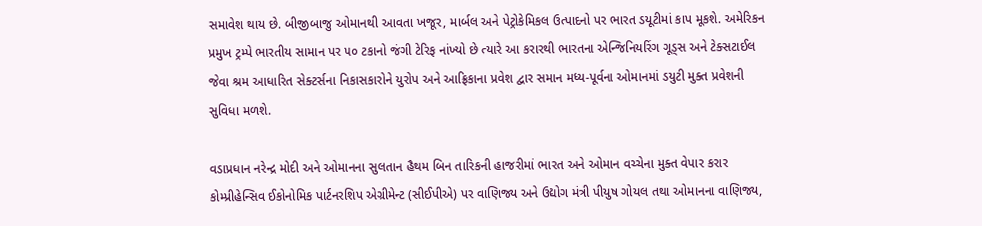સમાવેશ થાય છે. બીજીબાજુ ઓમાનથી આવતા ખજૂર, માર્બલ અને પેટ્રોકેમિકલ ઉત્પાદનો પર ભારત ડયૂટીમાં કાપ મૂકશે. અમેરિકન પ્રમુખ ટ્રમ્પે ભારતીય સામાન પર ૫૦ ટકાનો જંગી ટેરિફ નાંખ્યો છે ત્યારે આ કરારથી ભારતના એન્જિનિયરિંગ ગૂડ્સ અને ટેક્સટાઈલ જેવા શ્રમ આધારિત સેક્ટર્સના નિકાસકારોને યુરોપ અને આફ્રિકાના પ્રવેશ દ્વાર સમાન મધ્ય-પૂર્વના ઓમાનમાં ડયુટી મુક્ત પ્રવેશની સુવિધા મળશે.

વડાપ્રધાન નરેન્દ્ર મોદી અને ઓમાનના સુલતાન હૈથમ બિન તારિકની હાજરીમાં ભારત અને ઓમાન વચ્ચેના મુક્ત વેપાર કરાર કોમ્પ્રીહેન્સિવ ઈકોનોમિક પાર્ટનરશિપ એગ્રીમેન્ટ (સીઈપીએ) પર વાણિજ્ય અને ઉદ્યોગ મંત્રી પીયુષ ગોયલ તથા ઓમાનના વાણિજ્ય,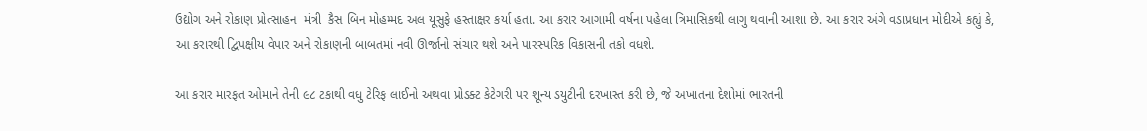ઉદ્યોગ અને રોકાણ પ્રોત્સાહન  મંત્રી  કૈસ બિન મોહમ્મદ અલ યૂસુફે હસ્તાક્ષર કર્યા હતા. આ કરાર આગામી વર્ષના પહેલા ત્રિમાસિકથી લાગુ થવાની આશા છે. આ કરાર અંગે વડાપ્રધાન મોદીએ કહ્યું કે, આ કરારથી દ્વિપક્ષીય વેપાર અને રોકાણની બાબતમાં નવી ઊર્જાનો સંચાર થશે અને પારસ્પરિક વિકાસની તકો વધશે.

આ કરાર મારફત ઓમાને તેની ૯૮ ટકાથી વધુ ટેરિફ લાઈનો અથવા પ્રોડક્ટ કેટેગરી પર શૂન્ય ડયુટીની દરખાસ્ત કરી છે, જે અખાતના દેશોમાં ભારતની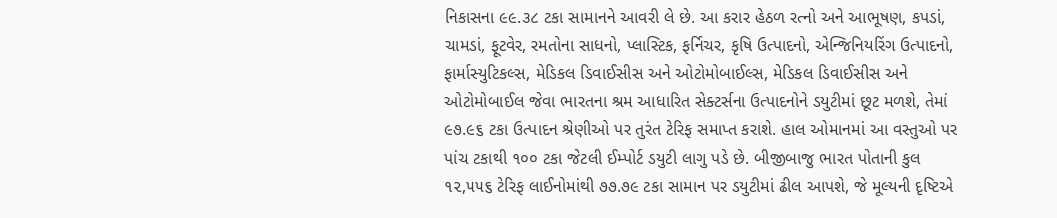નિકાસના ૯૯.૩૮ ટકા સામાનને આવરી લે છે. આ કરાર હેઠળ રત્નો અને આભૂષણ, કપડાં, ચામડાં, ફૂટવેર, રમતોના સાધનો, પ્લાસ્ટિક, ફર્નિચર, કૃષિ ઉત્પાદનો, એન્જિનિયરિંગ ઉત્પાદનો, ફાર્માસ્યુટિકલ્સ, મેડિકલ ડિવાઈસીસ અને ઓટોમોબાઈલ્સ, મેડિકલ ડિવાઈસીસ અને ઓટોમોબાઈલ જેવા ભારતના શ્રમ આધારિત સેક્ટર્સના ઉત્પાદનોને ડયુટીમાં છૂટ મળશે, તેમાં ૯૭.૯૬ ટકા ઉત્પાદન શ્રેણીઓ પર તુરંત ટેરિફ સમાપ્ત કરાશે. હાલ ઓમાનમાં આ વસ્તુઓ પર પાંચ ટકાથી ૧૦૦ ટકા જેટલી ઈમ્પોર્ટ ડયુટી લાગુ પડે છે. બીજીબાજુ ભારત પોતાની કુલ ૧૨,૫૫૬ ટેરિફ લાઈનોમાંથી ૭૭.૭૯ ટકા સામાન પર ડયુટીમાં ઢીલ આપશે, જે મૂલ્યની દૃષ્ટિએ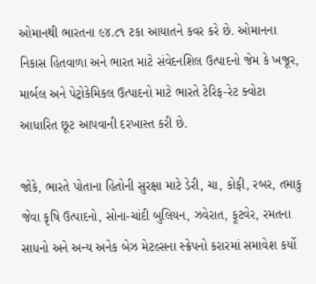ઓમાનથી ભારતના ૯૪.૮૧ ટકા આયાતને કવર કરે છે. ઓમાનના નિકાસ હિતવાળા અને ભારત માટે સંવેદનશિલ ઉત્પાદનો જેમ કે ખજૂર, માર્બલ અને પેટ્રોકેમિકલ ઉત્પાદનો માટે ભારતે ટેરિફ-રેટ ક્વોટા આધારિત છૂટ આપવાની દરખાસ્ત કરી છે.

જોકે, ભારતે પોતાના હિતોની સુરક્ષા માટે ડેરી, ચા, કોફી, રબર, તમાકુ જેવા કૃષિ ઉત્પાદનો, સોના-ચાંદી બુલિયન, ઝવેરાત, ફૂટવેર, રમતના સાધનો અને અન્ય અનેક બેઝ મેટલ્સના સ્ક્રેપનો કરારમાં સમાવેશ કર્યો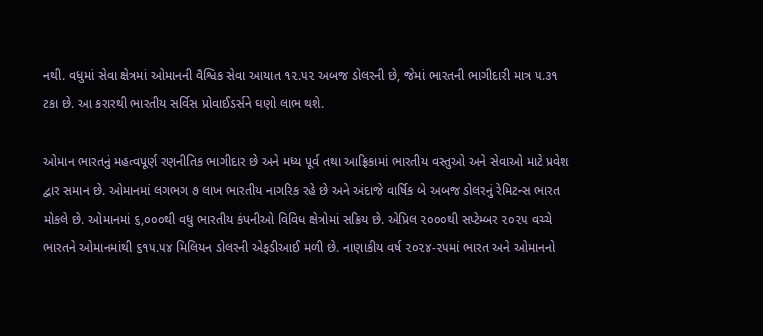નથી. વધુમાં સેવા ક્ષેત્રમાં ઓમાનની વૈશ્વિક સેવા આયાત ૧૨.૫૨ અબજ ડોલરની છે, જેમાં ભારતની ભાગીદારી માત્ર ૫.૩૧ ટકા છે. આ કરારથી ભારતીય સર્વિસ પ્રોવાઈડર્સને ઘણો લાભ થશે.

ઓમાન ભારતનું મહત્વપૂર્ણ રણનીતિક ભાગીદાર છે અને મધ્ય પૂર્વ તથા આફ્રિકામાં ભારતીય વસ્તુઓ અને સેવાઓ માટે પ્રવેશ દ્વાર સમાન છે. ઓમાનમાં લગભગ ૭ લાખ ભારતીય નાગરિક રહે છે અને અંદાજે વાર્ષિક બે અબજ ડોલરનું રેમિટન્સ ભારત મોકલે છે. ઓમાનમાં ૬,૦૦૦થી વધુ ભારતીય કંપનીઓ વિવિધ ક્ષેત્રોમાં સક્રિય છે. એપ્રિલ ૨૦૦૦થી સપ્ટેમ્બર ૨૦૨૫ વચ્ચે ભારતને ઓમાનમાંથી ૬૧૫.૫૪ મિલિયન ડોલરની એફડીઆઈ મળી છે. નાણાકીય વર્ષ ૨૦૨૪-૨૫માં ભારત અને ઓમાનનો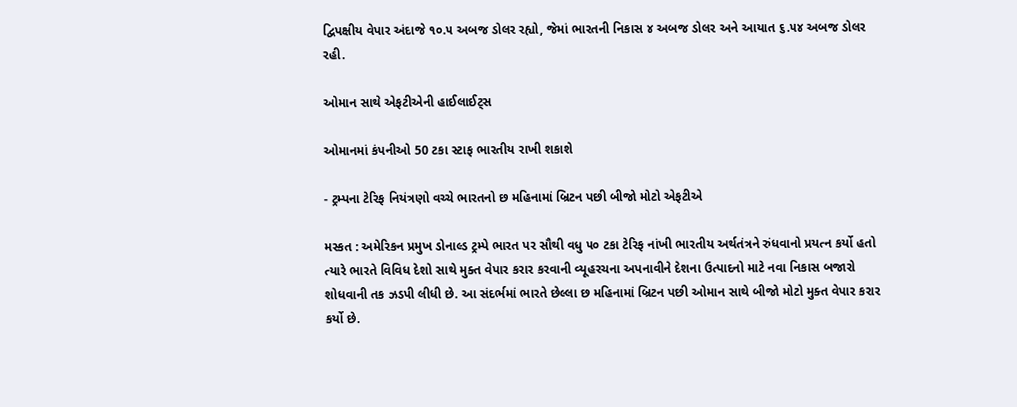દ્વિપક્ષીય વેપાર અંદાજે ૧૦.૫ અબજ ડોલર રહ્યો, જેમાં ભારતની નિકાસ ૪ અબજ ડોલર અને આયાત ૬.૫૪ અબજ ડોલર રહી.

ઓમાન સાથે એફટીએની હાઈલાઈટ્સ

ઓમાનમાં કંપનીઓ 50 ટકા સ્ટાફ ભારતીય રાખી શકાશે

- ટ્રમ્પના ટેરિફ નિયંત્રણો વચ્ચે ભારતનો છ મહિનામાં બ્રિટન પછી બીજો મોટો એફટીએ

મસ્કત : અમેરિકન પ્રમુખ ડોનાલ્ડ ટ્રમ્પે ભારત પર સૌથી વધુ ૫૦ ટકા ટેરિફ નાંખી ભારતીય અર્થતંત્રને રુંધવાનો પ્રયત્ન કર્યો હતો ત્યારે ભારતે વિવિધ દેશો સાથે મુક્ત વેપાર કરાર કરવાની વ્યૂહરચના અપનાવીને દેશના ઉત્પાદનો માટે નવા નિકાસ બજારો શોધવાની તક ઝડપી લીધી છે. આ સંદર્ભમાં ભારતે છેલ્લા છ મહિનામાં બ્રિટન પછી ઓમાન સાથે બીજો મોટો મુક્ત વેપાર કરાર કર્યો છે.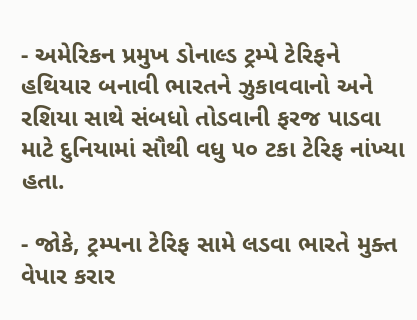- અમેરિકન પ્રમુખ ડોનાલ્ડ ટ્રમ્પે ટેરિફને હથિયાર બનાવી ભારતને ઝુકાવવાનો અને રશિયા સાથે સંબધો તોડવાની ફરજ પાડવા માટે દુનિયામાં સૌથી વધુ ૫૦ ટકા ટેરિફ નાંખ્યા હતા.

- જોકે, ટ્રમ્પના ટેરિફ સામે લડવા ભારતે મુક્ત વેપાર કરાર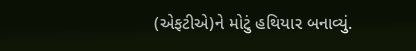(એફટીએ)ને મોટું હથિયાર બનાવ્યું.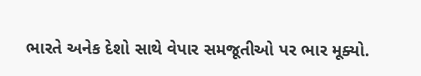ભારતે અનેક દેશો સાથે વેપાર સમજૂતીઓ પર ભાર મૂક્યો.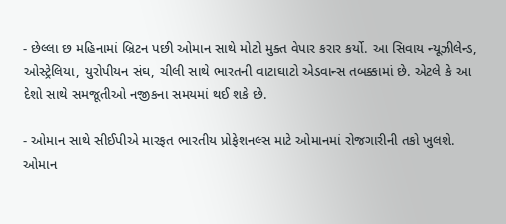- છેલ્લા છ મહિનામાં બ્રિટન પછી ઓમાન સાથે મોટો મુક્ત વેપાર કરાર કર્યો. આ સિવાય ન્યૂઝીલેન્ડ, ઓસ્ટ્રેલિયા, યુરોપીયન સંઘ, ચીલી સાથે ભારતની વાટાઘાટો એડવાન્સ તબક્કામાં છે. એટલે કે આ દેશો સાથે સમજૂતીઓ નજીકના સમયમાં થઈ શકે છે.

- ઓમાન સાથે સીઈપીએ મારફત ભારતીય પ્રોફેશનલ્સ માટે ઓમાનમાં રોજગારીની તકો ખુલશે. ઓમાન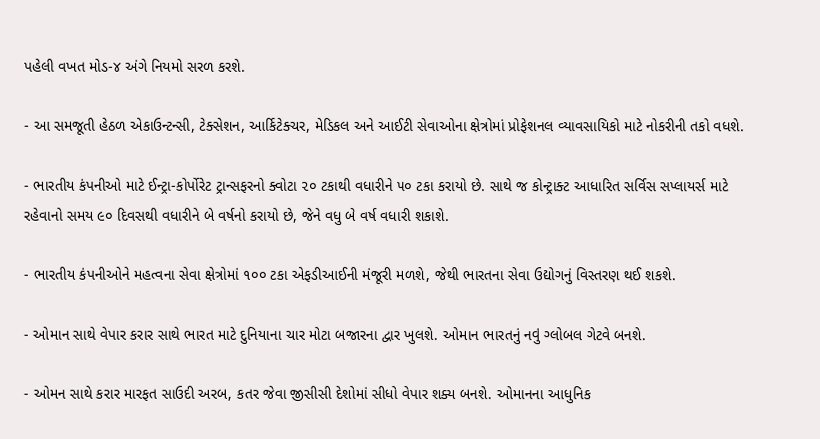પહેલી વખત મોડ-૪ અંગે નિયમો સરળ કરશે.

- આ સમજૂતી હેઠળ એકાઉન્ટન્સી, ટેક્સેશન, આર્કિટેક્ચર, મેડિકલ અને આઈટી સેવાઓના ક્ષેત્રોમાં પ્રોફેશનલ વ્યાવસાયિકો માટે નોકરીની તકો વધશે.

- ભારતીય કંપનીઓ માટે ઈન્ટ્રા-કોર્પોરેટ ટ્રાન્સફરનો ક્વોટા ૨૦ ટકાથી વધારીને ૫૦ ટકા કરાયો છે. સાથે જ કોન્ટ્રાક્ટ આધારિત સર્વિસ સપ્લાયર્સ માટે રહેવાનો સમય ૯૦ દિવસથી વધારીને બે વર્ષનો કરાયો છે, જેને વધુ બે વર્ષ વધારી શકાશે.

- ભારતીય કંપનીઓને મહત્વના સેવા ક્ષેત્રોમાં ૧૦૦ ટકા એફડીઆઈની મંજૂરી મળશે, જેથી ભારતના સેવા ઉદ્યોગનું વિસ્તરણ થઈ શકશે.

- ઓમાન સાથે વેપાર કરાર સાથે ભારત માટે દુનિયાના ચાર મોટા બજારના દ્વાર ખુલશે. ઓમાન ભારતનું નવું ગ્લોબલ ગેટવે બનશે.

- ઓમન સાથે કરાર મારફત સાઉદી અરબ, કતર જેવા જીસીસી દેશોમાં સીધો વેપાર શક્ય બનશે. ઓમાનના આધુનિક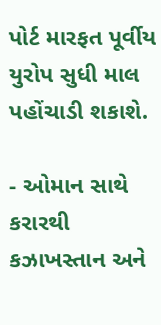પોર્ટ મારફત પૂર્વીય યુરોપ સુધી માલ પહોંચાડી શકાશે.

- ઓમાન સાથે કરારથી કઝાખસ્તાન અને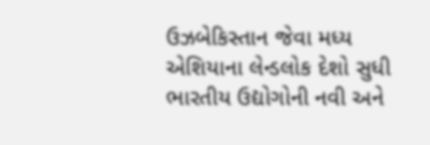ઉઝબેકિસ્તાન જેવા મધ્ય એશિયાના લેન્ડલોક દેશો સુધી ભારતીય ઉદ્યોગોની નવી અને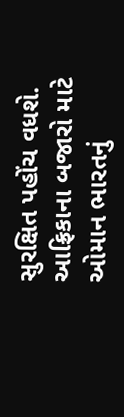સુરક્ષિત પહોંચ વધશે. આફ્રિકાના બજારો માટે ઓમાન ભારતનું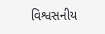વિશ્વસનીય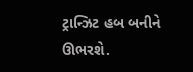ટ્રાન્ઝિટ હબ બનીને ઊભરશે.